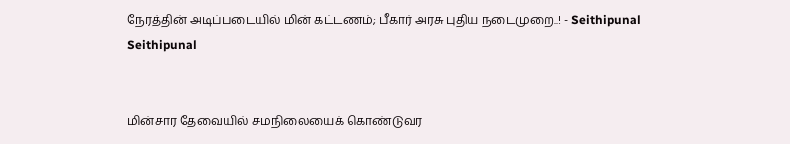நேரத்தின் அடிப்படையில் மின் கட்டணம்; பீகார் அரசு புதிய நடைமுறை..! - Seithipunal
Seithipunal


மின்சார தேவையில் சமநிலையைக் கொண்டுவர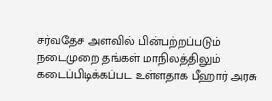சர்வதேச அளவில் பின்பற்றப்படும் நடைமுறை தங்கள் மாநிலத்திலும் கடைப்பிடிக்கப்பட உள்ளதாக பீஹார் அரசு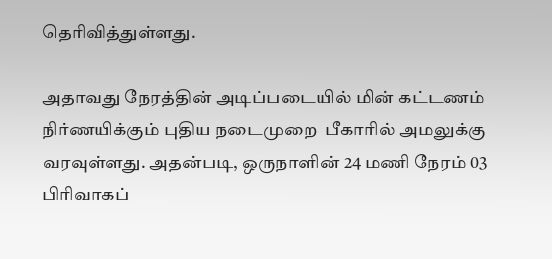தெரிவித்துள்ளது.

அதாவது நேரத்தின் அடிப்படையில் மின் கட்டணம் நிர்ணயிக்கும் புதிய நடைமுறை  பீகாரில் அமலுக்கு வரவுள்ளது. அதன்படி, ஒருநாளின் 24 மணி நேரம் 03 பிரிவாகப்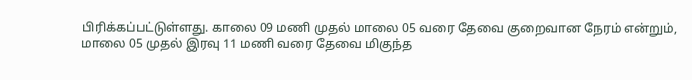பிரிக்கப்பட்டுள்ளது. காலை 09 மணி முதல் மாலை 05 வரை தேவை குறைவான நேரம் என்றும், மாலை 05 முதல் இரவு 11 மணி வரை தேவை மிகுந்த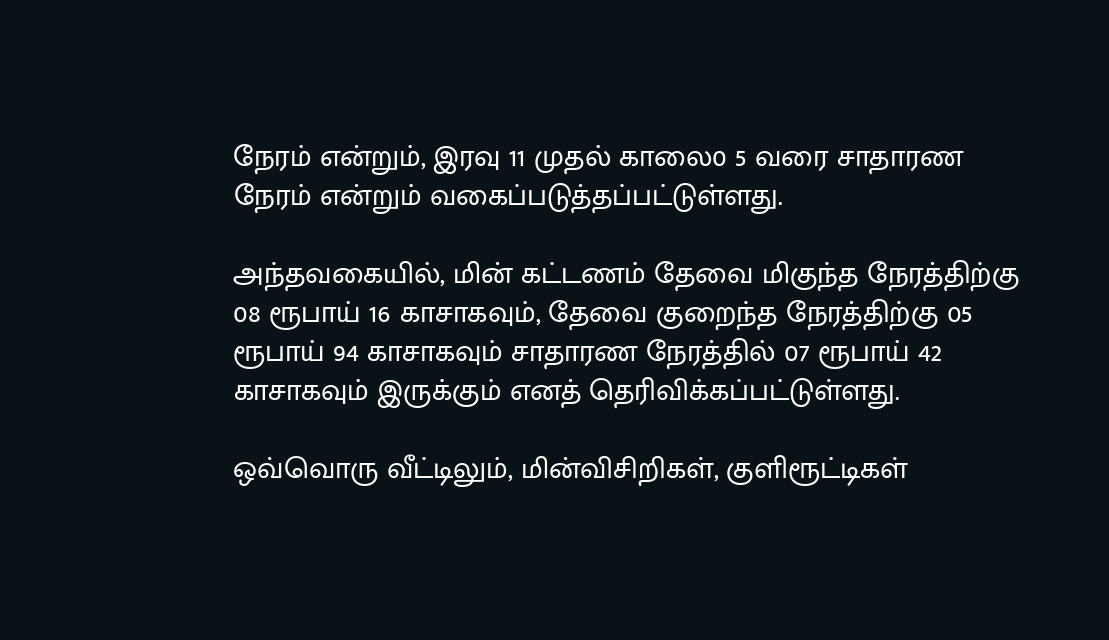நேரம் என்றும், இரவு 11 முதல் காலை0 5 வரை சாதாரண நேரம் என்றும் வகைப்படுத்தப்பட்டுள்ளது.

அந்தவகையில், மின் கட்டணம் தேவை மிகுந்த நேரத்திற்கு 08 ரூபாய் 16 காசாகவும், தேவை குறைந்த நேரத்திற்கு 05 ரூபாய் 94 காசாகவும் சாதாரண நேரத்தில் 07 ரூபாய் 42 காசாகவும் இருக்கும் எனத் தெரிவிக்கப்பட்டுள்ளது.

ஒவ்வொரு வீட்டிலும், மின்விசிறிகள், குளிரூட்டிகள்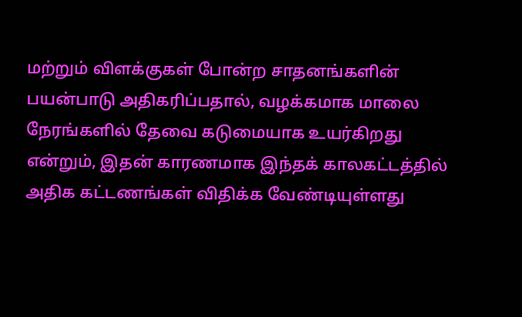மற்றும் விளக்குகள் போன்ற சாதனங்களின் பயன்பாடு அதிகரிப்பதால், வழக்கமாக மாலை நேரங்களில் தேவை கடுமையாக உயர்கிறது என்றும், இதன் காரணமாக இந்தக் காலகட்டத்தில் அதிக கட்டணங்கள் விதிக்க வேண்டியுள்ளது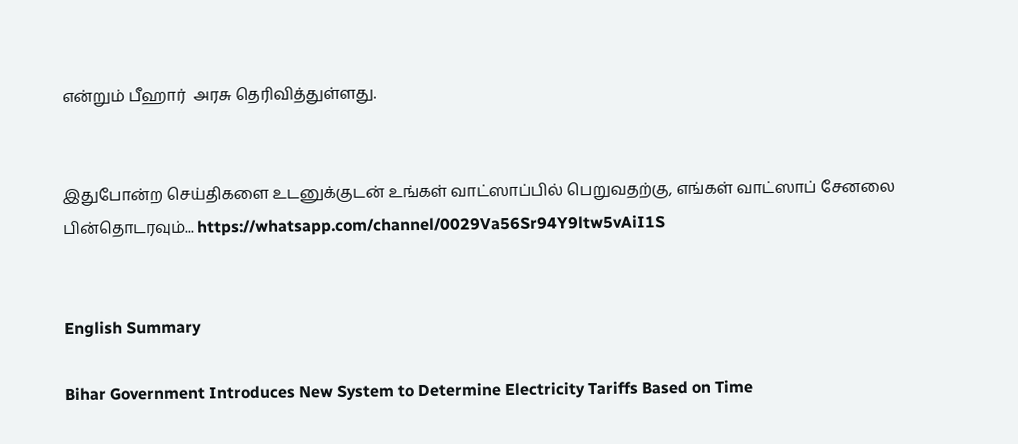என்றும் பீஹார்  அரசு தெரிவித்துள்ளது.


இதுபோன்ற செய்திகளை உடனுக்குடன் உங்கள் வாட்ஸாப்பில் பெறுவதற்கு, எங்கள் வாட்ஸாப் சேனலை பின்தொடரவும்... https://whatsapp.com/channel/0029Va56Sr94Y9ltw5vAiI1S


English Summary

Bihar Government Introduces New System to Determine Electricity Tariffs Based on Time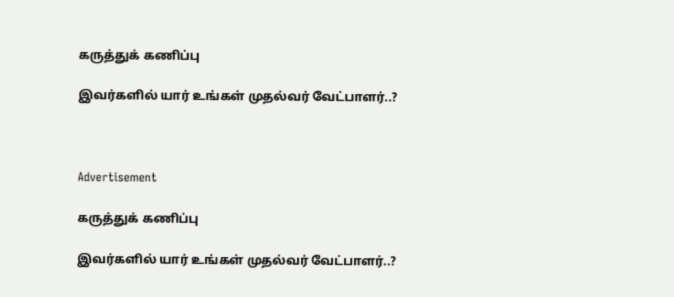கருத்துக் கணிப்பு

இவர்களில் யார் உங்கள் முதல்வர் வேட்பாளர்..?



Advertisement

கருத்துக் கணிப்பு

இவர்களில் யார் உங்கள் முதல்வர் வேட்பாளர்..?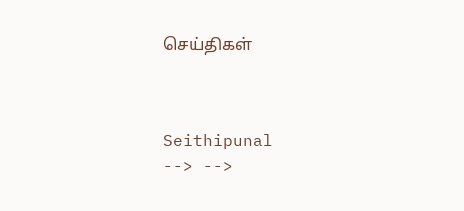செய்திகள்



Seithipunal
--> -->